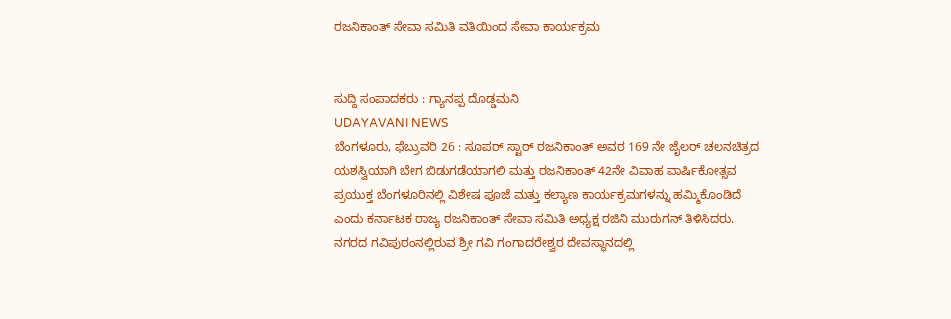ರಜನಿಕಾಂತ್ ಸೇವಾ ಸಮಿತಿ ವತಿಯಿಂದ ಸೇವಾ ಕಾರ್ಯಕ್ರಮ


ಸುದ್ದಿ ಸಂಪಾದಕರು : ಗ್ಯಾನಪ್ಪ ದೊಡ್ಡಮನಿ
UDAYAVANI NEWS
ಬೆಂಗಳೂರು, ಫೆಬ್ರುವರಿ 26 : ಸೂಪರ್ ಸ್ಟಾರ್ ರಜನಿಕಾಂತ್ ಅವರ 169 ನೇ ಜೈಲರ್ ಚಲನಚಿತ್ರದ ಯಶಸ್ವಿಯಾಗಿ ಬೇಗ ಬಿಡುಗಡೆಯಾಗಲಿ ಮತ್ತು ರಜನಿಕಾಂತ್ 42ನೇ ವಿವಾಹ ವಾರ್ಷಿಕೋತ್ಸವ ಪ್ರಯುಕ್ತ ಬೆಂಗಳೂರಿನಲ್ಲಿ ವಿಶೇಷ ಪೂಜೆ ಮತ್ತು ಕಲ್ಯಾಣ ಕಾರ್ಯಕ್ರಮಗಳನ್ನು ಹಮ್ಮಿಕೊಂಡಿದೆ ಎಂದು ಕರ್ನಾಟಕ ರಾಜ್ಯ ರಜನಿಕಾಂತ್ ಸೇವಾ ಸಮಿತಿ ಅಧ್ಯಕ್ಷ ರಜಿನಿ ಮುರುಗನ್ ತಿಳಿಸಿದರು.
ನಗರದ ಗವಿಪುರಂನಲ್ಲಿರುವ ಶ್ರೀ ಗವಿ ಗಂಗಾದರೇಶ್ವರ ದೇವಸ್ಥಾನದಲ್ಲಿ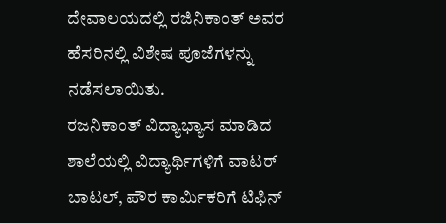ದೇವಾಲಯದಲ್ಲಿ ರಜಿನಿಕಾಂತ್ ಅವರ ಹೆಸರಿನಲ್ಲಿ ವಿಶೇಷ ಪೂಜೆಗಳನ್ನು ನಡೆಸಲಾಯಿತು.
ರಜನಿಕಾಂತ್ ವಿದ್ಯಾಭ್ಯಾಸ ಮಾಡಿದ ಶಾಲೆಯಲ್ಲಿ ವಿದ್ಯಾರ್ಥಿಗಳಿಗೆ ವಾಟರ್ ಬಾಟಲ್, ಪೌರ ಕಾರ್ಮಿಕರಿಗೆ ಟಿಫಿನ್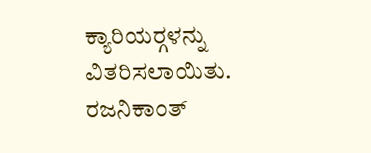ಕ್ಯಾರಿಯರ್‍ಗಳನ್ನು ವಿತರಿಸಲಾಯಿತು. ರಜನಿಕಾಂತ್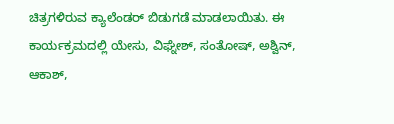ಚಿತ್ರಗಳಿರುವ ಕ್ಯಾಲೆಂಡರ್ ಬಿಡುಗಡೆ ಮಾಡಲಾಯಿತು. ಈ ಕಾರ್ಯಕ್ರಮದಲ್ಲಿ ಯೇಸು, ವಿಘ್ನೇಶ್, ಸಂತೋಷ್, ಅಶ್ವಿನ್, ಆಕಾಶ್,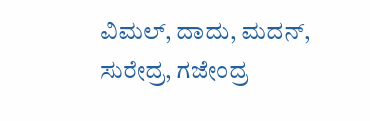ವಿಮಲ್, ದಾದು, ಮದನ್, ಸುರೇದ್ರ, ಗಜೇಂದ್ರ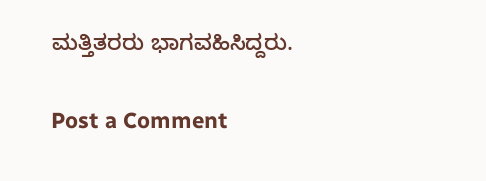ಮತ್ತಿತರರು ಭಾಗವಹಿಸಿದ್ದರು.

Post a Comment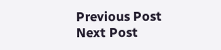Previous Post Next Post